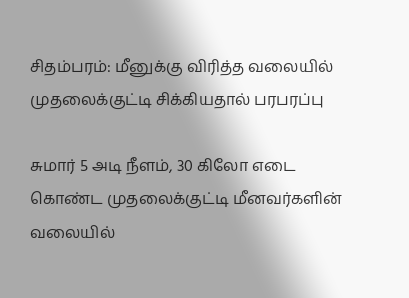சிதம்பரம்: மீனுக்கு விரித்த வலையில் முதலைக்குட்டி சிக்கியதால் பரபரப்பு

சுமார் 5 அடி நீளம், 30 கிலோ எடை கொண்ட முதலைக்குட்டி மீனவர்களின் வலையில்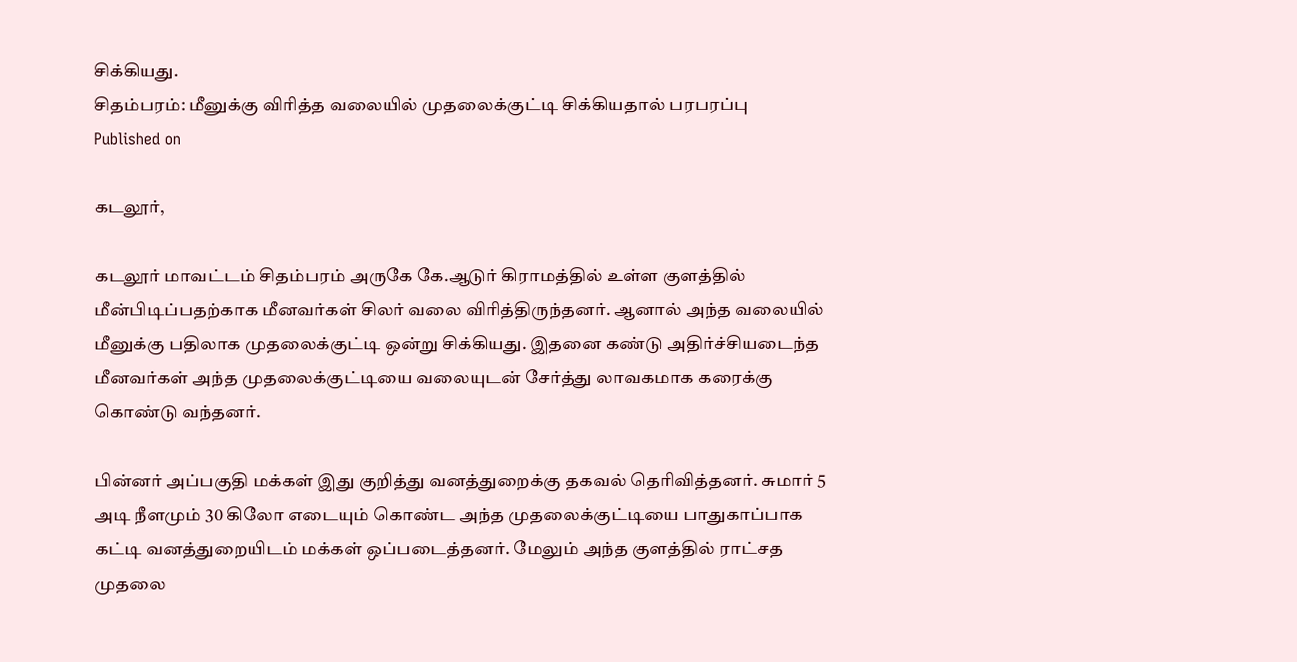சிக்கியது.
சிதம்பரம்: மீனுக்கு விரித்த வலையில் முதலைக்குட்டி சிக்கியதால் பரபரப்பு
Published on

கடலூர்,

கடலூர் மாவட்டம் சிதம்பரம் அருகே கே.ஆடுர் கிராமத்தில் உள்ள குளத்தில் மீன்பிடிப்பதற்காக மீனவர்கள் சிலர் வலை விரித்திருந்தனர். ஆனால் அந்த வலையில் மீனுக்கு பதிலாக முதலைக்குட்டி ஒன்று சிக்கியது. இதனை கண்டு அதிர்ச்சியடைந்த மீனவர்கள் அந்த முதலைக்குட்டியை வலையுடன் சேர்த்து லாவகமாக கரைக்கு கொண்டு வந்தனர்.

பின்னர் அப்பகுதி மக்கள் இது குறித்து வனத்துறைக்கு தகவல் தெரிவித்தனர். சுமார் 5 அடி நீளமும் 30 கிலோ எடையும் கொண்ட அந்த முதலைக்குட்டியை பாதுகாப்பாக கட்டி வனத்துறையிடம் மக்கள் ஒப்படைத்தனர். மேலும் அந்த குளத்தில் ராட்சத முதலை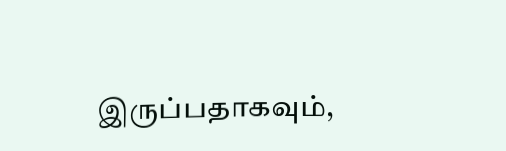இருப்பதாகவும்,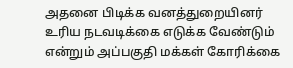அதனை பிடிக்க வனத்துறையினர் உரிய நடவடிக்கை எடுக்க வேண்டும் என்றும் அப்பகுதி மக்கள் கோரிக்கை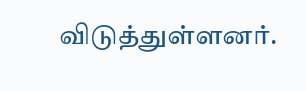விடுத்துள்ளனர்.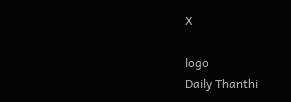X

logo
Daily Thanthi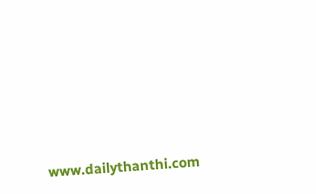www.dailythanthi.com